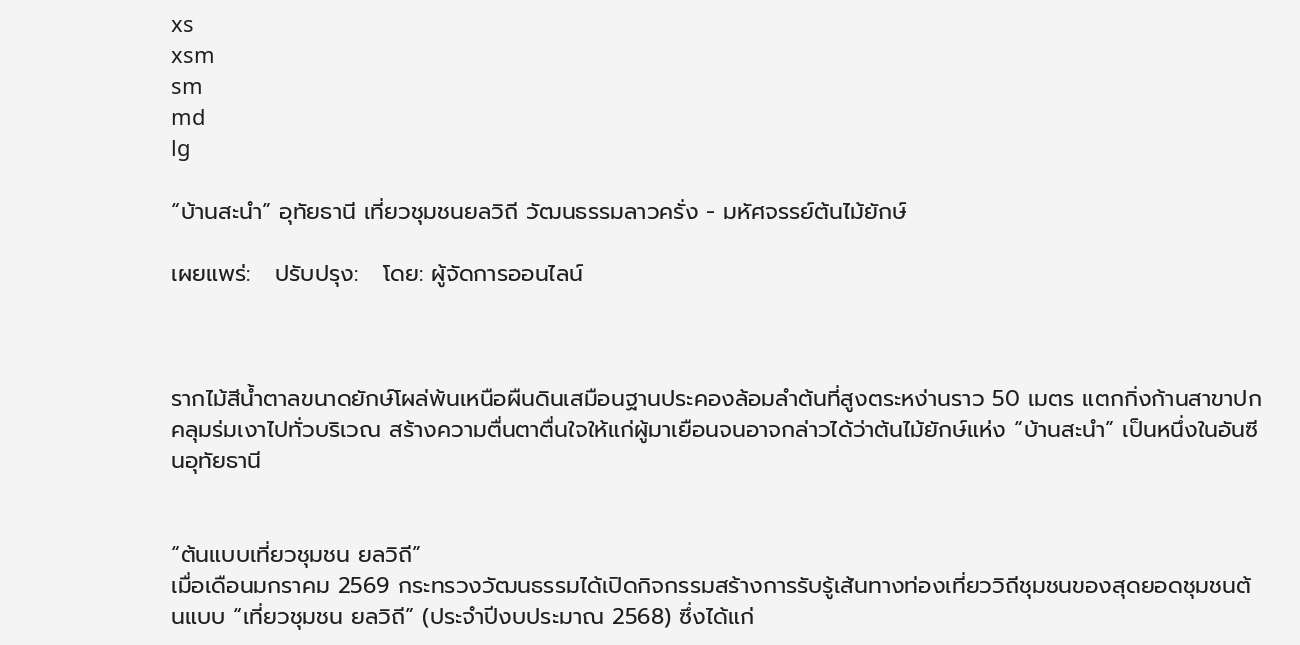xs
xsm
sm
md
lg

“บ้านสะนำ” อุทัยธานี เที่ยวชุมชนยลวิถี วัฒนธรรมลาวครั่ง - มหัศจรรย์ต้นไม้ยักษ์

เผยแพร่:   ปรับปรุง:   โดย: ผู้จัดการออนไลน์



รากไม้สีน้ำตาลขนาดยักษ์โผล่พ้นเหนือผืนดินเสมือนฐานประคองล้อมลำต้นที่สูงตระหง่านราว 50 เมตร แตกกิ่งก้านสาขาปกคลุมร่มเงาไปทั่วบริเวณ สร้างความตื่นตาตื่นใจให้แก่ผู้มาเยือนจนอาจกล่าวได้ว่าต้นไม้ยักษ์แห่ง “บ้านสะนำ” เป็นหนึ่งในอันซีนอุทัยธานี


“ต้นแบบเที่ยวชุมชน ยลวิถี”
เมื่อเดือนมกราคม 2569 กระทรวงวัฒนธรรมได้เปิดกิจกรรมสร้างการรับรู้เส้นทางท่องเที่ยววิถีชุมชนของสุดยอดชุมชนต้นแบบ “เที่ยวชุมชน ยลวิถี” (ประจำปีงบประมาณ 2568) ซึ่งได้แก่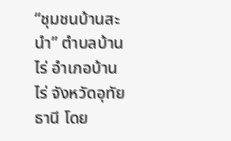“ชุมชนบ้านสะนำ” ตำบลบ้านไร่ อำเภอบ้านไร่ จังหวัดอุทัยธานี โดย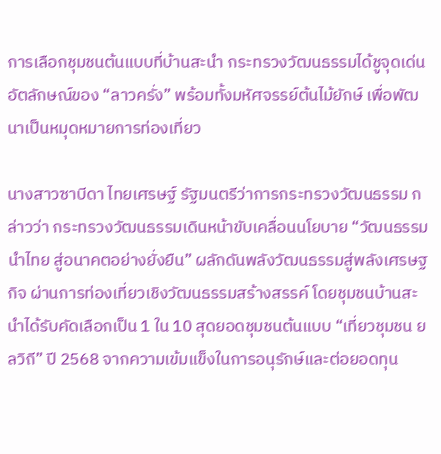การเลือกชุมชนต้นแบบที่บ้านสะนำ กระทรวงวัฒนธรรมได้ชูจุดเด่นอัตลักษณ์ของ “ลาวครั่ง” พร้อมทั้งมหัศจรรย์ต้นไม้ยักษ์ เพื่อพัฒนาเป็นหมุดหมายการท่องเที่ยว

นางสาวซาบีดา ไทยเศรษฐ์ รัฐมนตรีว่าการกระทรวงวัฒนธรรม กล่าวว่า กระทรวงวัฒนธรรมเดินหน้าขับเคลื่อนนโยบาย “วัฒนธรรมนำไทย สู่อนาคตอย่างยั่งยืน” ผลักดันพลังวัฒนธรรมสู่พลังเศรษฐกิจ ผ่านการท่องเที่ยวเชิงวัฒนธรรมสร้างสรรค์ โดยชุมชนบ้านสะนำได้รับคัดเลือกเป็น 1 ใน 10 สุดยอดชุมชนต้นแบบ “เที่ยวชุมชน ยลวิถี” ปี 2568 จากความเข้มแข็งในการอนุรักษ์และต่อยอดทุน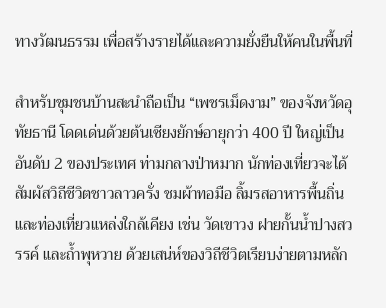ทางวัฒนธรรม เพื่อสร้างรายได้และความยั่งยืนให้คนในพื้นที่

สำหรับชุมชนบ้านสะนำถือเป็น “เพชรเม็ดงาม” ของจังหวัดอุทัยธานี โดดเด่นด้วยต้นเซียงยักษ์อายุกว่า 400 ปี ใหญ่เป็นอันดับ 2 ของประเทศ ท่ามกลางป่าหมาก นักท่องเที่ยวจะได้สัมผัสวิถีชีวิตชาวลาวครั่ง ชมผ้าทอมือ ลิ้มรสอาหารพื้นถิ่น และท่องเที่ยวแหล่งใกล้เคียง เช่น วัดเขาวง ฝายกั้นน้ำปางสวรรค์ และถ้ำพุหวาย ด้วยเสน่ห์ของวิถีชีวิตเรียบง่ายตามหลัก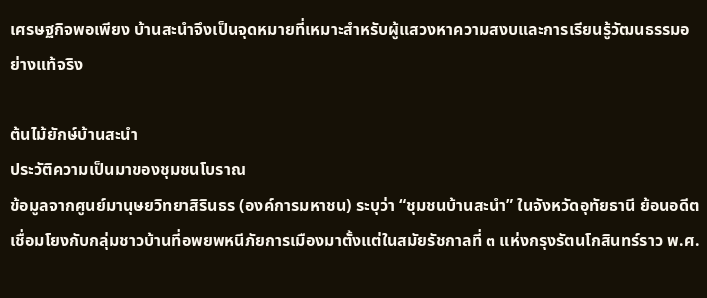เศรษฐกิจพอเพียง บ้านสะนำจึงเป็นจุดหมายที่เหมาะสำหรับผู้แสวงหาความสงบและการเรียนรู้วัฒนธรรมอย่างแท้จริง

ต้นไม้ยักษ์บ้านสะนำ
ประวัติความเป็นมาของชุมชนโบราณ
ข้อมูลจากศูนย์มานุษยวิทยาสิรินธร (องค์การมหาชน) ระบุว่า “ชุมชนบ้านสะนำ” ในจังหวัดอุทัยธานี ย้อนอดีตเชื่อมโยงกับกลุ่มชาวบ้านที่อพยพหนีภัยการเมืองมาตั้งแต่ในสมัยรัชกาลที่ ๓ แห่งกรุงรัตนโกสินทร์ราว พ.ศ.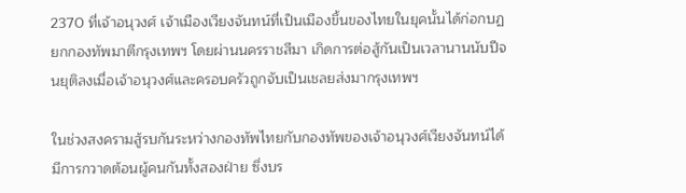2370 ที่เจ้าอนุวงศ์ เจ้าเมืองเวียงจันทน์ที่เป็นเมืองขึ้นของไทยในยุคนั้นได้ก่อกบฏยกกองทัพมาตีกรุงเทพฯ โดยผ่านนครราชสีมา เกิดการต่อสู้กันเป็นเวลานานนับปีจนยุติลงเมื่อเจ้าอนุวงศ์และครอบครัวถูกจับเป็นเชลยส่งมากรุงเทพฯ

ในช่วงสงครามสู้รบกันระหว่างกองทัพไทยกับกองทัพของเจ้าอนุวงศ์เวียงจันทน์ได้มีการกวาดต้อนผู้คนกันทั้งสองฝ่าย ซึ่งบร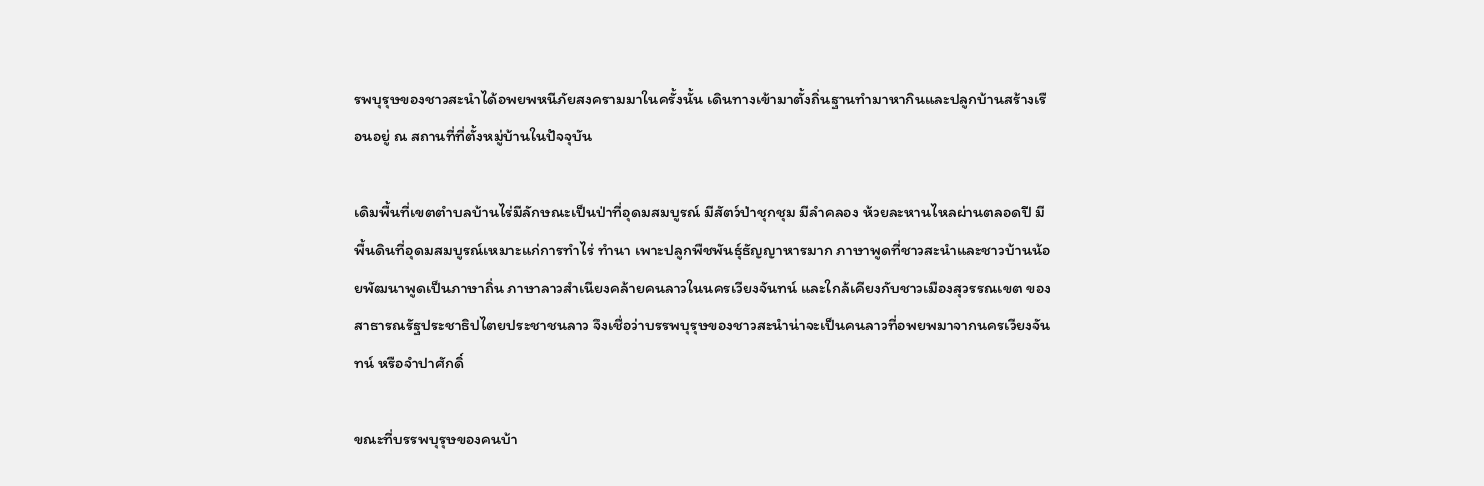รพบุรุษของชาวสะนำได้อพยพหนีภัยสงครามมาในครั้งนั้น เดินทางเข้ามาตั้งถิ่นฐานทำมาหากินและปลูกบ้านสร้างเรือนอยู่ ณ สถานที่ที่ตั้งหมู่บ้านในปัจจุบัน

เดิมพื้นที่เขตตำบลบ้านไร่มีลักษณะเป็นป่าที่อุดมสมบูรณ์ มีสัตว์ป่าชุกชุม มีลำคลอง ห้วยละหานไหลผ่านตลอดปี มีพื้นดินที่อุดมสมบูรณ์เหมาะแก่การทำไร่ ทำนา เพาะปลูกพืชพันธุ์ธัญญาหารมาก ภาษาพูดที่ชาวสะนำและชาวบ้านน้อยพัฒนาพูดเป็นภาษาถิ่น ภาษาลาวสำเนียงคล้ายคนลาวในนครเวียงจันทน์ และใกล้เคียงกับชาวเมืองสุวรรณเขต ของสาธารณรัฐประชาธิปไตยประชาชนลาว จึงเชื่อว่าบรรพบุรุษของชาวสะนำน่าจะเป็นคนลาวที่อพยพมาจากนครเวียงจันทน์ หรือจำปาศักดิ์

ขณะที่บรรพบุรุษของคนบ้า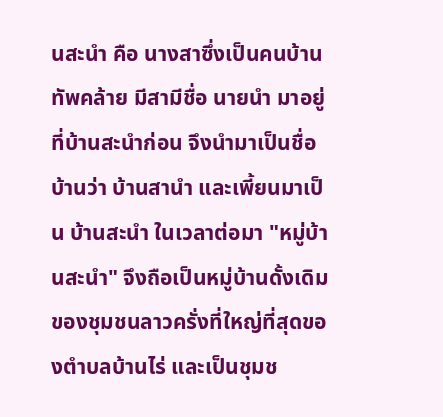นสะนำ คือ นางสาซึ่งเป็นคนบ้านทัพคล้าย มีสามีชื่อ นายนำ มาอยู่ที่บ้านสะนำก่อน จึงนำมาเป็นชื่อบ้านว่า บ้านสานำ และเพี้ยนมาเป็น บ้านสะนำ ในเวลาต่อมา "หมู่บ้านสะนำ" จึงถือเป็นหมู่บ้านดั้งเดิมของชุมชนลาวครั่งที่ใหญ่ที่สุดของตำบลบ้านไร่ และเป็นชุมช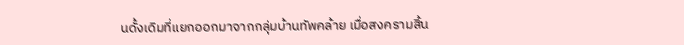นดั้งเดิมที่แยกออกมาจากกลุ่มบ้านทัพคล้าย เมื่อสงครามสิ้น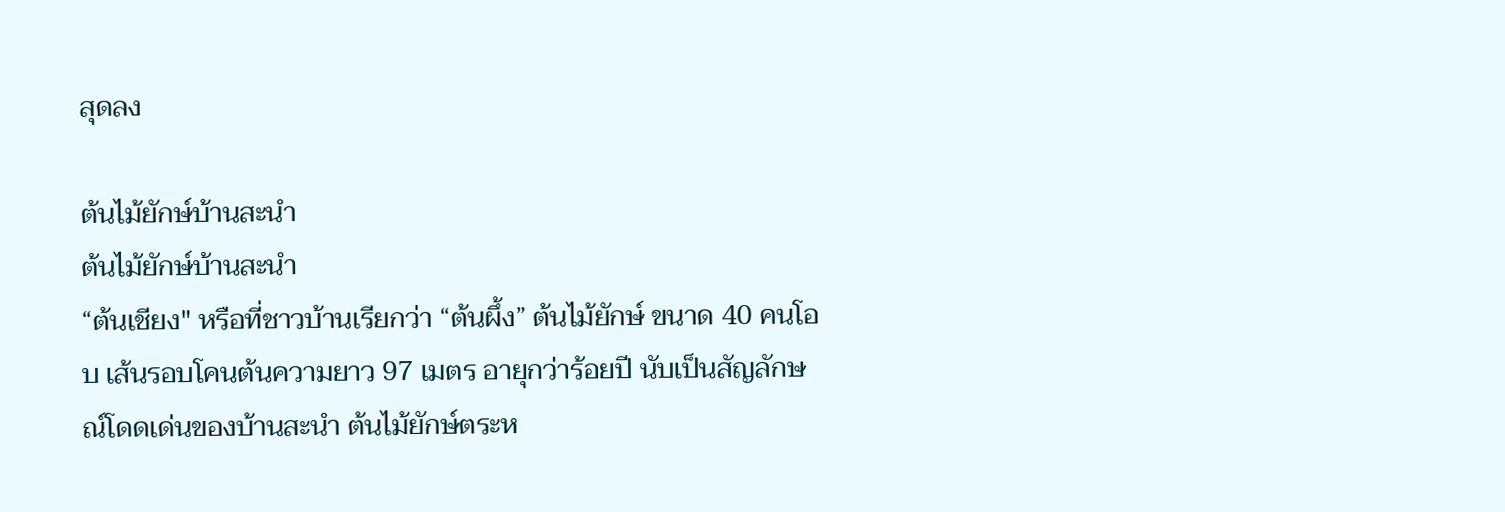สุดลง

ต้นไม้ยักษ์บ้านสะนำ
ต้นไม้ยักษ์บ้านสะนำ
“ต้นเชียง" หรือที่ชาวบ้านเรียกว่า “ต้นผึ้ง” ต้นไม้ยักษ์ ขนาด 40 คนโอบ เส้นรอบโคนต้นความยาว 97 เมตร อายุกว่าร้อยปี นับเป็นสัญลักษณ์โดดเด่นของบ้านสะนำ ต้นไม้ยักษ์ตระห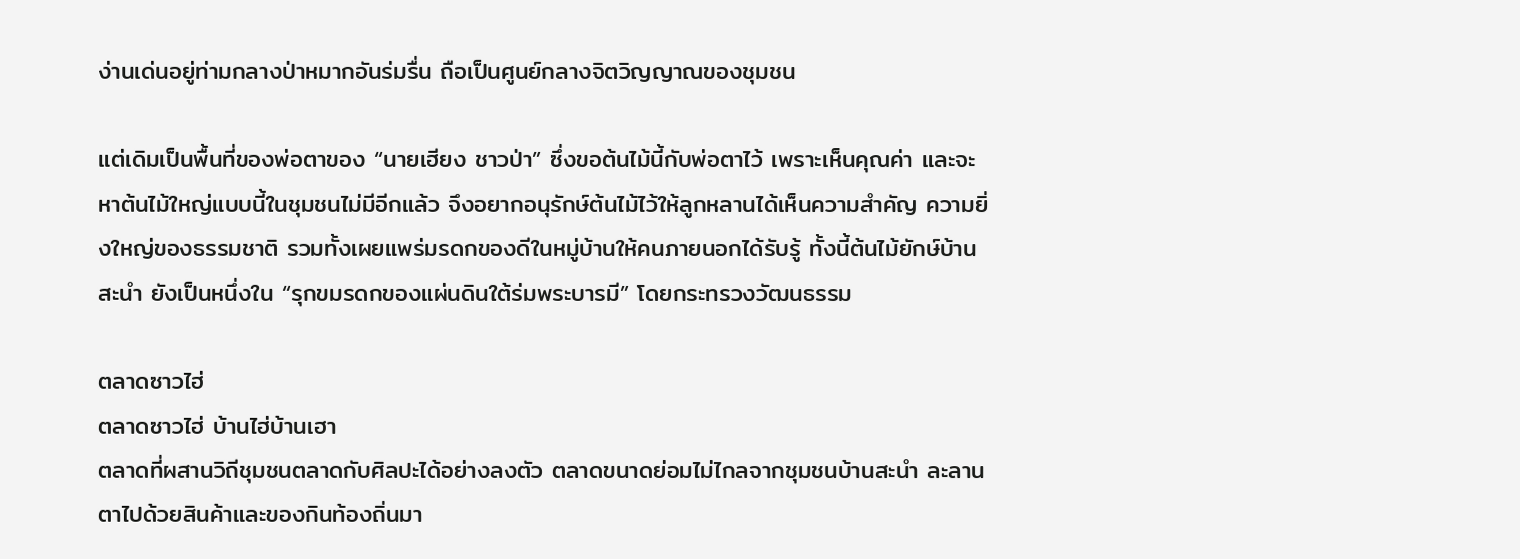ง่านเด่นอยู่ท่ามกลางป่าหมากอันร่มรื่น ถือเป็นศูนย์กลางจิตวิญญาณของชุมชน

แต่เดิมเป็นพื้นที่ของพ่อตาของ “นายเฮียง ชาวป่า” ซึ่งขอต้นไม้นี้กับพ่อตาไว้ เพราะเห็นคุณค่า และจะหาต้นไม้ใหญ่แบบนี้ในชุมชนไม่มีอีกแล้ว จึงอยากอนุรักษ์ต้นไม้ไว้ให้ลูกหลานได้เห็นความสำคัญ ความยิ่งใหญ่ของธรรมชาติ รวมทั้งเผยแพร่มรดกของดีในหมู่บ้านให้คนภายนอกได้รับรู้ ทั้งนี้ต้นไม้ยักษ์บ้านสะนำ ยังเป็นหนึ่งใน “รุกขมรดกของแผ่นดินใต้ร่มพระบารมี” โดยกระทรวงวัฒนธรรม

ตลาดซาวไฮ่
ตลาดซาวไฮ่ บ้านไฮ่บ้านเฮา
ตลาดที่ผสานวิถีชุมชนตลาดกับศิลปะได้อย่างลงตัว ตลาดขนาดย่อมไม่ไกลจากชุมชนบ้านสะนำ ละลานตาไปด้วยสินค้าและของกินท้องถิ่นมา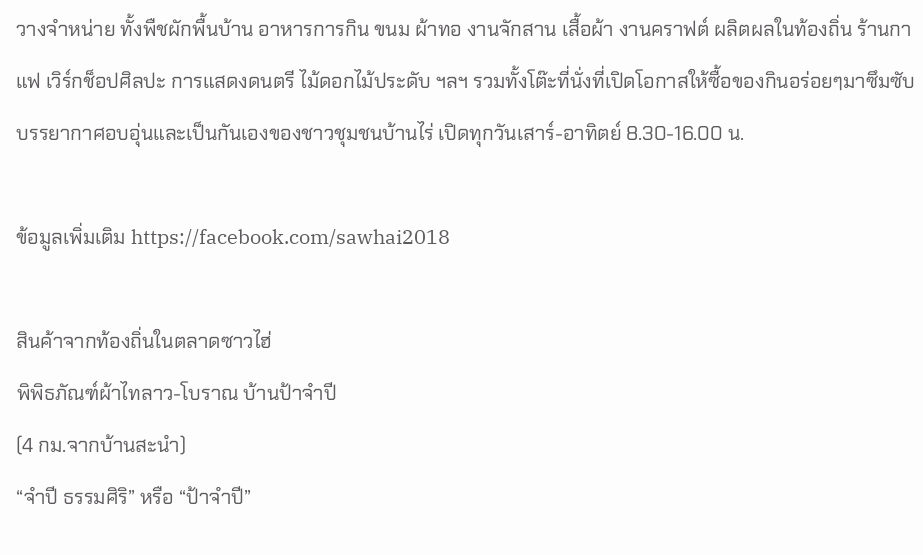วางจำหน่าย ทั้งพืชผักพื้นบ้าน อาหารการกิน ขนม ผ้าทอ งานจักสาน เสื้อผ้า งานคราฟต์ ผลิตผลในท้องถิ่น ร้านกาแฟ เวิร์กช็อปศิลปะ การแสดงดนตรี ไม้ดอกไม้ประดับ ฯลฯ รวมทั้งโต๊ะที่นั่งที่เปิดโอกาสให้ซื้อของกินอร่อยๆมาซึมซับบรรยากาศอบอุ่นและเป็นกันเองของชาวชุมชนบ้านไร่ เปิดทุกวันเสาร์-อาทิตย์ 8.30-16.00 น.

ข้อมูลเพิ่มเติม https://facebook.com/sawhai2018

สินค้าจากท้องถิ่นในตลาดซาวไฮ่
พิพิธภัณฑ์ผ้าไทลาว-โบราณ บ้านป้าจำปี
(4 กม.จากบ้านสะนำ)
“จำปี ธรรมศิริ” หรือ “ป้าจำปี”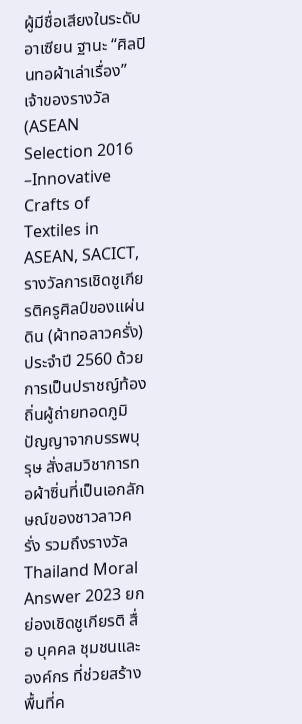ผู้มีชื่อเสียงในระดับอาเซียน ฐานะ “ศิลปินทอผ้าเล่าเรื่อง” เจ้าของรางวัล (ASEAN Selection 2016 –Innovative Crafts of Textiles in ASEAN, SACICT, รางวัลการเชิดชูเกียรติครูศิลป์ของแผ่นดิน (ผ้าทอลาวครั่ง) ประจำปี 2560 ด้วยการเป็นปราชญ์ท้องถิ่นผู้ถ่ายทอดภูมิปัญญาจากบรรพบุรุษ สั่งสมวิชาการทอผ้าซิ่นที่เป็นเอกลักษณ์ของชาวลาวครั่ง รวมถึงรางวัล Thailand Moral Answer 2023 ยกย่องเชิดชูเกียรติ สื่อ บุคคล ชุมชนและองค์กร ที่ช่วยสร้างพื้นที่ค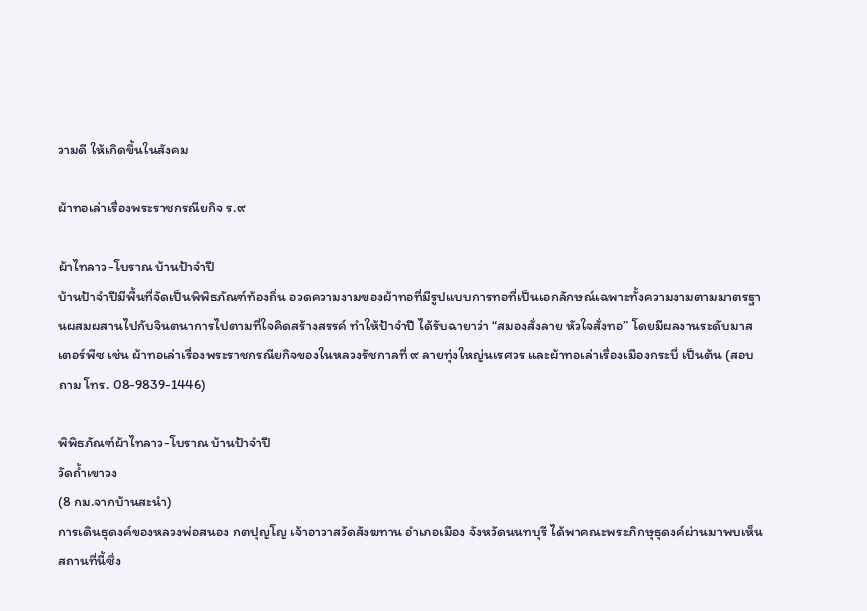วามดี ให้เกิดขึ้นในสังคม

ผ้าทอเล่าเรื่องพระราชกรณียกิจ ร.๙

ผ้าไทลาว-โบราณ บ้านป้าจำปี
บ้านป้าจำปีมีพื้นที่จัดเป็นพิพิธภัณฑ์ท้องถิ่น อวดความงามของผ้าทอที่มีรูปแบบการทอที่เป็นเอกลักษณ์เฉพาะทั้งความงามตามมาตรฐานผสมผสานไปกับจินตนาการไปตามที่ใจคิดสร้างสรรค์ ทำให้ป้าจำปี ได้รับฉายาว่า “สมองสั่งลาย หัวใจสั่งทอ” โดยมีผลงานระดับมาสเตอร์พีซ เช่น ผ้าทอเล่าเรื่องพระราชกรณียกิจของในหลวงรัชกาลที่ ๙ ลายทุ่งใหญ่นเรศวร และผ้าทอเล่าเรื่องเมืองกระบี่ เป็นต้น (สอบถาม โทร. 08-9839-1446)

พิพิธภัณฑ์ผ้าไทลาว-โบราณ บ้านป้าจำปี
วัดถ้ำเขาวง
(8 กม.จากบ้านสะนำ)
การเดินธุดงค์ของหลวงพ่อสนอง กตปุญโญ เจ้าอาวาสวัดสังฆทาน อำเภอเมือง จังหวัดนนทบุรี ได้พาคณะพระภิกษุธุดงค์ผ่านมาพบเห็นสถานที่นี้ซึ่ง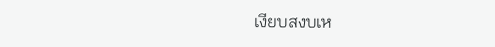เงียบสงบเห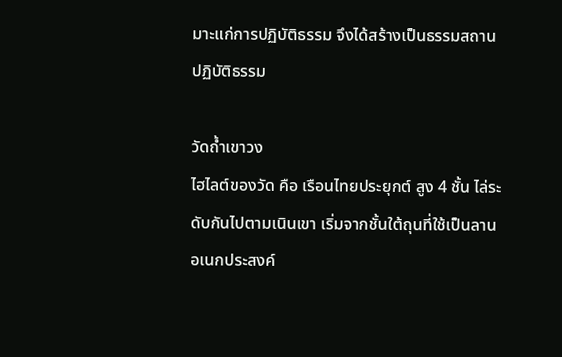มาะแก่การปฏิบัติธรรม จึงได้สร้างเป็นธรรมสถานปฏิบัติธรรม

วัดถ้ำเขาวง
ไฮไลต์ของวัด คือ เรือนไทยประยุกต์ สูง 4 ชั้น ไล่ระดับกันไปตามเนินเขา เริ่มจากชั้นใต้ถุนที่ใช้เป็นลานอเนกประสงค์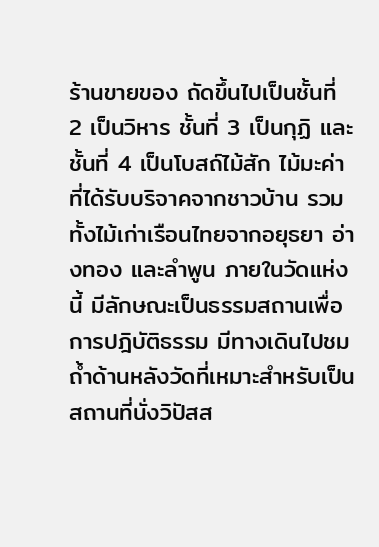ร้านขายของ ถัดขึ้นไปเป็นชั้นที่ 2 เป็นวิหาร ชั้นที่ 3 เป็นกุฏิ และชั้นที่ 4 เป็นโบสถ์ไม้สัก ไม้มะค่า ที่ได้รับบริจาคจากชาวบ้าน รวมทั้งไม้เก่าเรือนไทยจากอยุธยา อ่างทอง และลำพูน ภายในวัดแห่งนี้ มีลักษณะเป็นธรรมสถานเพื่อการปฎิบัติธรรม มีทางเดินไปชมถ้ำด้านหลังวัดที่เหมาะสำหรับเป็นสถานที่นั่งวิปัสส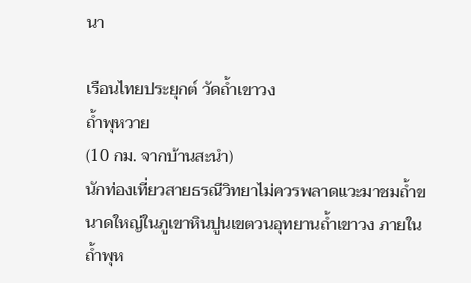นา

เรือนไทยประยุกต์ วัดถ้ำเขาวง
ถ้ำพุหวาย
(10 กม. จากบ้านสะนำ)
นักท่องเที่ยวสายธรณีวิทยาไม่ควรพลาดแวะมาชมถ้ำขนาดใหญ่ในภูเขาหินปูนเขตวนอุทยานถ้ำเขาวง ภายในถ้ำพุห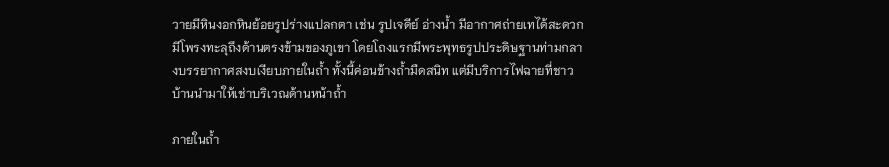วายมีหินงอกหินย้อยรูปร่างแปลกตา เช่น รูปเจดีย์ อ่างน้ำ มีอากาศถ่ายเทได้สะดวก มีโพรงทะลุถึงด้านตรงข้ามของภูเขา โดยโถงแรกมีพระพุทธรูปประดิษฐานท่ามกลางบรรยากาศสงบเงียบภายในถ้ำ ทั้งนี้ค่อนข้างถ้ำมืดสนิท แต่มีบริการไฟฉายที่ชาวบ้านนำมาให้เช่าบริเวณด้านหน้าถ้ำ

ภายในถ้ำ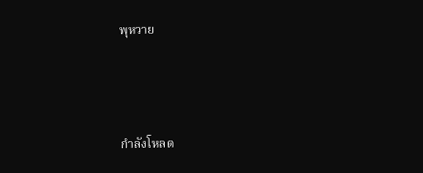พุหวาย



กำลังโหลด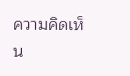ความคิดเห็น